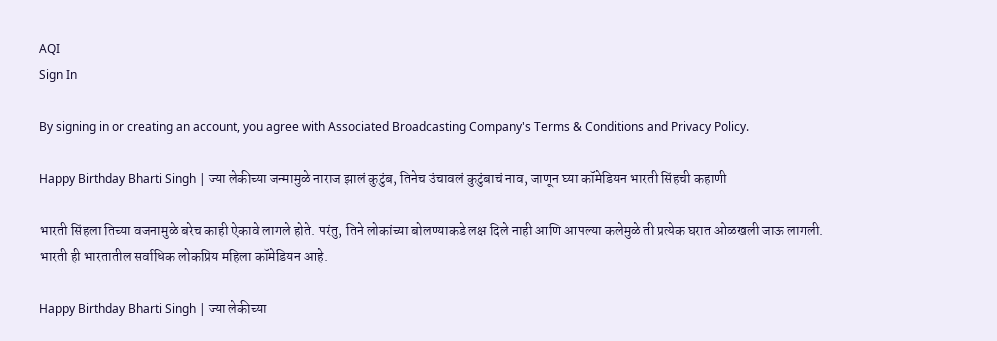AQI
Sign In

By signing in or creating an account, you agree with Associated Broadcasting Company's Terms & Conditions and Privacy Policy.

Happy Birthday Bharti Singh | ज्या लेकीच्या जन्मामुळे नाराज झालं कुटुंब, तिनेच उंचावलं कुटुंबाचं नाव, जाणून घ्या कॉमेडियन भारती सिंहची कहाणी

भारती सिंहला तिच्या वजनामुळे बरेच काही ऐकावे लागले होते. परंतु, तिने लोकांच्या बोलण्याकडे लक्ष दिले नाही आणि आपल्या कलेमुळे ती प्रत्येक घरात ओळखली जाऊ लागली. भारती ही भारतातील सर्वाधिक लोकप्रिय महिला कॉमेडियन आहे.

Happy Birthday Bharti Singh | ज्या लेकीच्या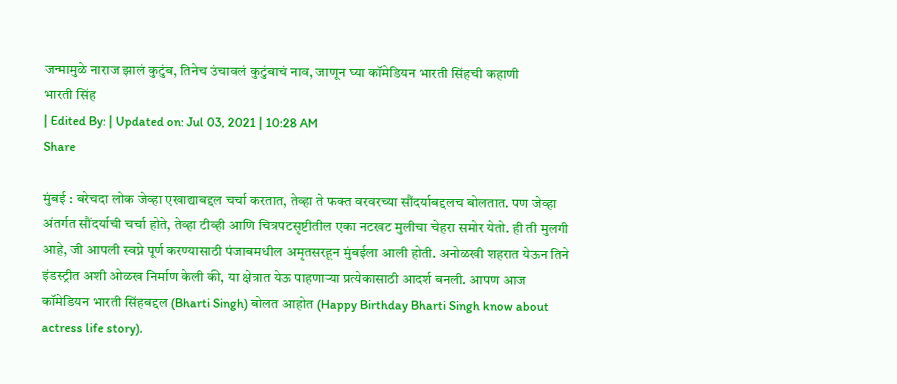जन्मामुळे नाराज झालं कुटुंब, तिनेच उंचावलं कुटुंबाचं नाव, जाणून घ्या कॉमेडियन भारती सिंहची कहाणी
भारती सिंह
| Edited By: | Updated on: Jul 03, 2021 | 10:28 AM
Share

मुंबई : बरेचदा लोक जेव्हा एखाद्याबद्दल चर्चा करतात, तेव्हा ते फक्त वरवरच्या सौंदर्याबद्दलच बोलतात. पण जेव्हा अंतर्गत सौंदर्याची चर्चा होते, तेव्हा टीव्ही आणि चित्रपटसृष्टीतील एका नटखट मुलीचा चेहरा समोर येतो. ही ती मुलगी आहे, जी आपली स्वप्ने पूर्ण करण्यासाठी पंजाबमधील अमृतसरहून मुंबईला आली होती. अनोळखी शहरात येऊन तिने इंडस्ट्रीत अशी ओळख निर्माण केली की, या क्षेत्रात येऊ पाहणाऱ्या प्रत्येकासाठी आदर्श बनली. आपण आज कॉमेडियन भारती सिंहबद्दल (Bharti Singh) बोलत आहोत (Happy Birthday Bharti Singh know about actress life story).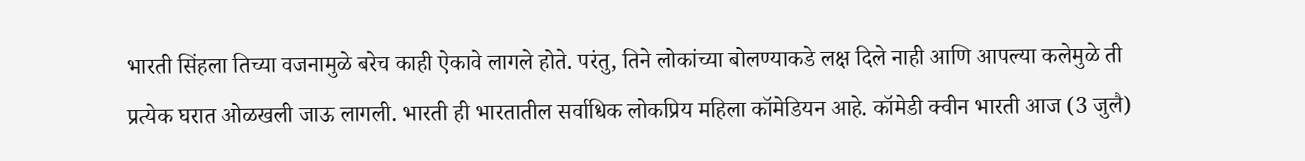भारती सिंहला तिच्या वजनामुळे बरेच काही ऐकावे लागले होते. परंतु, तिने लोकांच्या बोलण्याकडे लक्ष दिले नाही आणि आपल्या कलेमुळे ती प्रत्येक घरात ओळखली जाऊ लागली. भारती ही भारतातील सर्वाधिक लोकप्रिय महिला कॉमेडियन आहे. कॉमेडी क्वीन भारती आज (3 जुलै)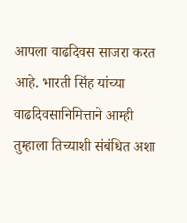आपला वाढदिवस साजरा करत आहे. भारती सिंह यांच्या वाढदिवसानिमित्ताने आम्ही तुम्हाला तिच्याशी संबंधित अशा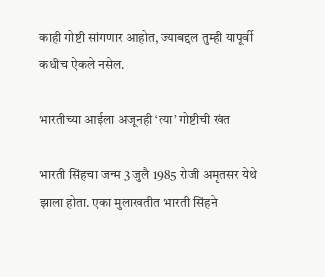काही गोष्टी सांगणार आहोत, ज्याबद्दल तुम्ही यापूर्वी कधीच ऐकले नसेल.

भारतीच्या आईला अजूनही ‘त्या’ गोष्टीची खंत

भारती सिंहचा जन्म 3 जुलै 1985 रोजी अमृतसर येथे झाला होता. एका मुलाखतीत भारती सिंहने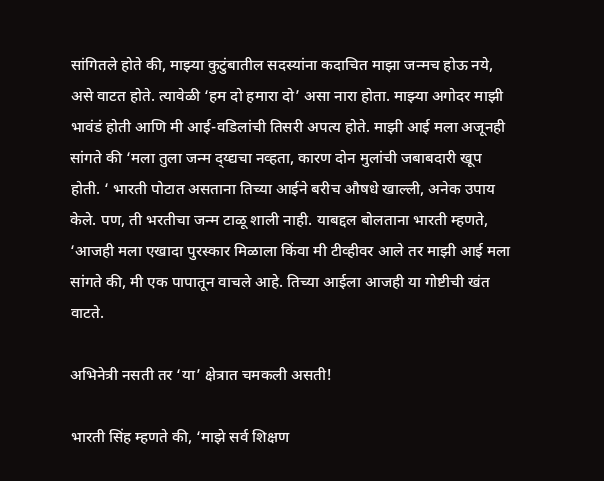सांगितले होते की, माझ्या कुटुंबातील सदस्यांना कदाचित माझा जन्मच होऊ नये, असे वाटत होते. त्यावेळी ‘हम दो हमारा दो’ असा नारा होता. माझ्या अगोदर माझी भावंडं होती आणि मी आई-वडिलांची तिसरी अपत्य होते. माझी आई मला अजूनही सांगते की ‘मला तुला जन्म द्य्द्यचा नव्हता, कारण दोन मुलांची जबाबदारी खूप होती. ‘ भारती पोटात असताना तिच्या आईने बरीच औषधे खाल्ली, अनेक उपाय केले. पण, ती भरतीचा जन्म टाळू शाली नाही. याबद्दल बोलताना भारती म्हणते, ‘आजही मला एखादा पुरस्कार मिळाला किंवा मी टीव्हीवर आले तर माझी आई मला सांगते की, मी एक पापातून वाचले आहे. तिच्या आईला आजही या गोष्टीची खंत वाटते.

अभिनेत्री नसती तर ‘या’ क्षेत्रात चमकली असती!

भारती सिंह म्हणते की, ‘माझे सर्व शिक्षण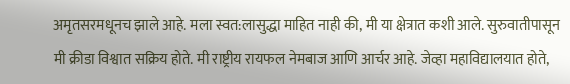अमृतसरमधूनच झाले आहे. मला स्वत:लासुद्धा माहित नाही की, मी या क्षेत्रात कशी आले. सुरुवातीपासून मी क्रीडा विश्वात सक्रिय होते. मी राष्ट्रीय रायफल नेमबाज आणि आर्चर आहे. जेव्हा महाविद्यालयात होते,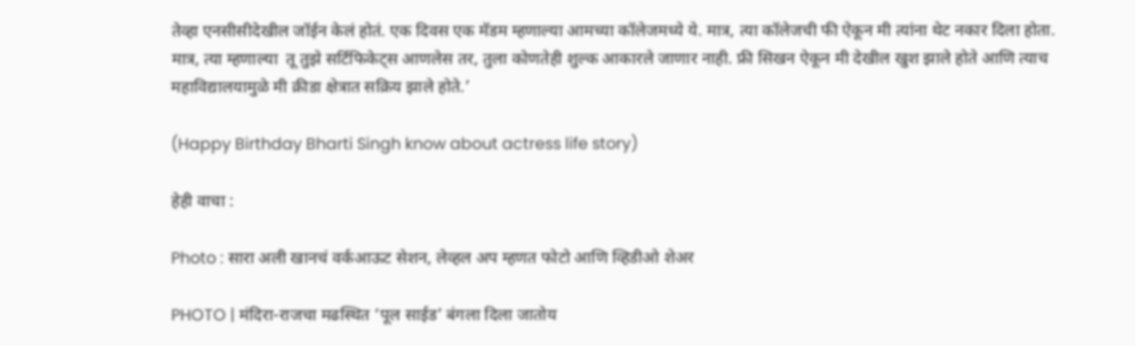तेव्हा एनसीसीदेखील जॉईन केलं होतं. एक दिवस एक मॅडम म्हणाल्या आमच्या कॉलेजमध्ये ये. मात्र, त्या कॉलेजची फी ऐकून मी त्यांना थेट नकार दिला होता. मात्र, त्या म्हणाल्या  तू तुझे सर्टिफिकेट्स आणलेस तर, तुला कोणतेही शुल्क आकारले जाणार नाही. फ्री सिखन ऐकून मी देखील खुश झाले होते आणि त्याच महाविद्यालयामुळे मी क्रीडा क्षेत्रात सक्रिय झाले होते.’

(Happy Birthday Bharti Singh know about actress life story)

हेही वाचा :

Photo : सारा अली खानचं वर्कआऊट सेशन, लेव्हल अप म्हणत फोटो आणि व्हिडीओ शेअर

PHOTO | मंदिरा-राजचा मढस्थित ‘पूल साईड’ बंगला दिला जातोय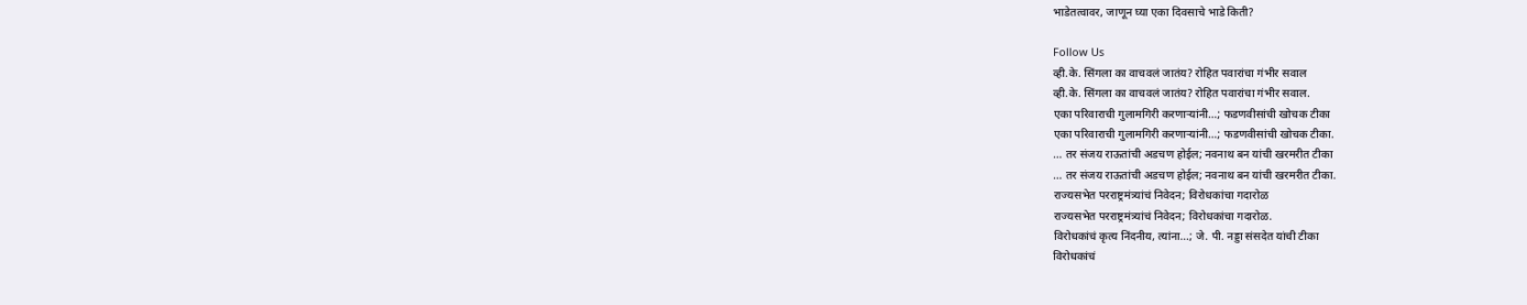भाडेतत्वावर, जाणून घ्या एका दिवसाचे भाडे किती?

Follow Us
व्ही.के. सिंगला का वाचवलं जातंय? रोहित पवारांचा गंभीर सवाल
व्ही.के. सिंगला का वाचवलं जातंय? रोहित पवारांचा गंभीर सवाल.
एका परिवाराची गुलामगिरी करणाऱ्यांनी...; फडणवीसांची खोचक टीका
एका परिवाराची गुलामगिरी करणाऱ्यांनी...; फडणवीसांची खोचक टीका.
... तर संजय राऊतांची अडचण होईल; नवनाथ बन यांची खरमरीत टीका
... तर संजय राऊतांची अडचण होईल; नवनाथ बन यांची खरमरीत टीका.
राज्यसभेत परराष्ट्रमंत्र्यांचं निवेदन; विरोधकांचा गदारोळ
राज्यसभेत परराष्ट्रमंत्र्यांचं निवेदन; विरोधकांचा गदारोळ.
विरोधकांचं कृत्य निंदनीय, त्यांना...; जे. पी. नड्डा संसदेत यांची टीका
विरोधकांचं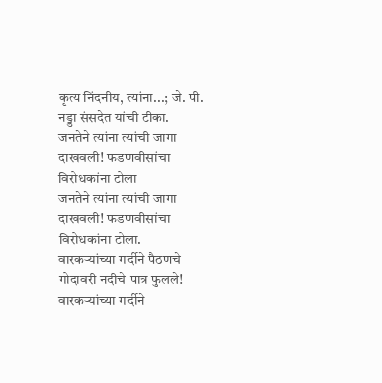कृत्य निंदनीय, त्यांना...; जे. पी. नड्डा संसदेत यांची टीका.
जनतेने त्यांना त्यांची जागा दाखवली! फडणवीसांचा विरोधकांना टोला
जनतेने त्यांना त्यांची जागा दाखवली! फडणवीसांचा विरोधकांना टोला.
वारकऱ्यांच्या गर्दीने पैठणचे गोदावरी नदीचे पात्र फुलले!
वारकऱ्यांच्या गर्दीने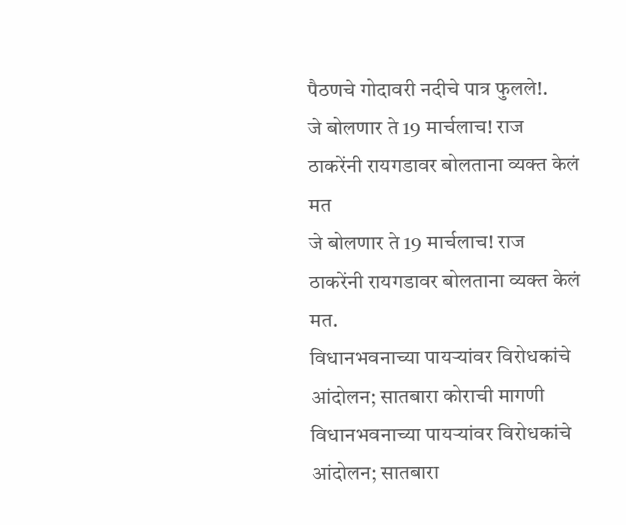पैठणचे गोदावरी नदीचे पात्र फुलले!.
जे बोलणार ते 19 मार्चलाच! राज ठाकरेंनी रायगडावर बोलताना व्यक्त केलं मत
जे बोलणार ते 19 मार्चलाच! राज ठाकरेंनी रायगडावर बोलताना व्यक्त केलं मत.
विधानभवनाच्या पायऱ्यांवर विरोधकांचे आंदोलन; सातबारा कोराची मागणी
विधानभवनाच्या पायऱ्यांवर विरोधकांचे आंदोलन; सातबारा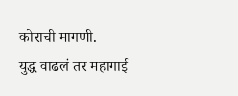कोराची मागणी.
युद्ध वाढलं तर महागाई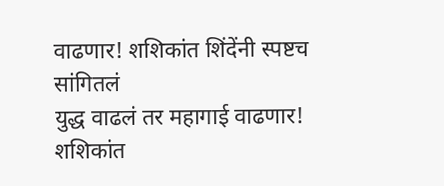वाढणार! शशिकांत शिंदेंनी स्पष्टच सांगितलं
युद्ध वाढलं तर महागाई वाढणार! शशिकांत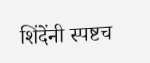शिंदेंनी स्पष्टच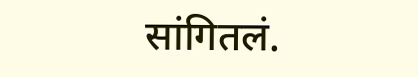सांगितलं.